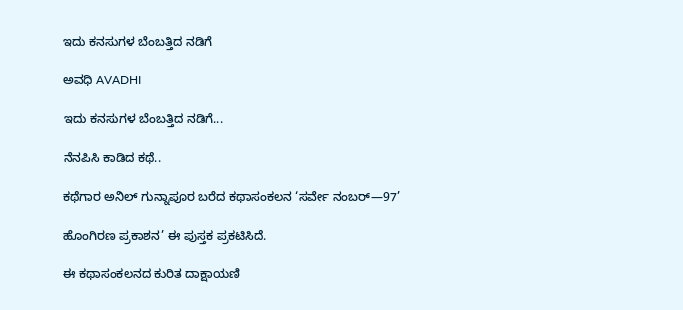ಇದು ಕನಸುಗಳ ಬೆಂಬತ್ತಿದ ನಡಿಗೆ‍

ಅವಧಿ AVADHI

ಇದು ಕನಸುಗಳ ಬೆಂಬತ್ತಿದ ನಡಿಗೆ...

ನೆನಪಿಸಿ ಕಾಡಿದ ಕಥೆ..

ಕಥೆಗಾರ ಅನಿಲ್ ಗುನ್ನಾಪೂರ ಬರೆದ ಕಥಾಸಂಕಲನ ‘ಸರ್ವೇ ನಂಬರ್—97’

ಹೊಂಗಿರಣ ಪ್ರಕಾಶನ’ ಈ ಪುಸ್ತಕ ಪ್ರಕಟಿಸಿದೆ.

ಈ ಕಥಾಸಂಕಲನದ ಕುರಿತ ದಾಕ್ಷಾಯಣಿ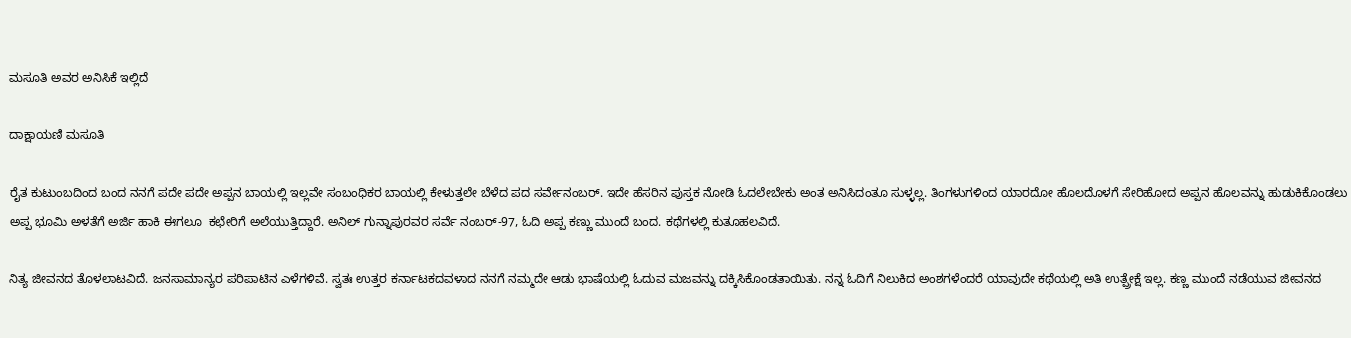ಮಸೂತಿ ಅವರ ಅನಿಸಿಕೆ ಇಲ್ಲಿದೆ

ದಾಕ್ಷಾಯಣಿ ಮಸೂತಿ

ರೈತ ಕುಟುಂಬದಿಂದ ಬಂದ‌ ನನಗೆ ಪದೇ ಪದೇ ಅಪ್ಪನ ಬಾಯಲ್ಲಿ ಇಲ್ಲವೇ ಸಂಬಂಧಿಕರ ಬಾಯಲ್ಲಿ ‌ಕೇಳುತ್ತಲೇ ಬೆಳೆದ ಪದ ಸರ್ವೇನಂಬರ್. ಇದೇ‌ ಹೆಸರಿನ‌ ಪುಸ್ತಕ ನೋಡಿ ಓದಲೇಬೇಕು ಅಂತ ಅನಿಸಿದಂತೂ ಸುಳ್ಳಲ್ಲ. ತಿಂಗಳುಗಳಿಂದ ಯಾರದೋ ಹೊಲದೊಳಗೆ ಸೇರಿಹೋದ ಅಪ್ಪನ ಹೊಲವನ್ನು ಹುಡುಕಿಕೊಂಡಲು ಅಪ್ಪ ಭೂಮಿ ಅಳತೆಗೆ ಅರ್ಜಿ‌ ಹಾಕಿ ಈಗಲೂ  ಕಛೇರಿಗೆ ಅಲೆಯುತ್ತಿದ್ದಾರೆ. ಅನಿಲ್ ಗುನ್ನಾಪುರವರ ಸರ್ವೆ ನಂಬರ್-97, ಓದಿ ಅಪ್ಪ ಕಣ್ಣು ಮುಂದೆ ಬಂದ. ಕಥೆಗಳಲ್ಲಿ ಕುತೂಹಲವಿದೆ.

ನಿತ್ಯ ಜೀವನ‌ದ ತೊಳಲಾಟವಿದೆ. ಜನಸಾಮಾನ್ಯರ ಪರಿಪಾಟಿನ ಎಳೆಗಳಿವೆ. ಸ್ವತಃ ಉತ್ತರ ಕರ್ನಾಟಕದವಳಾದ ನನಗೆ ನಮ್ಮದೇ ಆಡು ಭಾಷೆಯಲ್ಲಿ ಓದುವ ಮಜವನ್ನು ದಕ್ಕಿಸಿಕೊಂಡತಾಯಿತು. ನನ್ನ ಓದಿಗೆ ನಿಲುಕಿದ ಅಂಶಗಳೆಂದರೆ ಯಾವುದೇ ಕಥೆಯಲ್ಲಿ ಅತಿ ಉತ್ಪ್ರೇಕ್ಷೆ ಇಲ್ಲ. ಕಣ್ಣ ಮುಂದೆ ನಡೆಯುವ ಜೀವನದ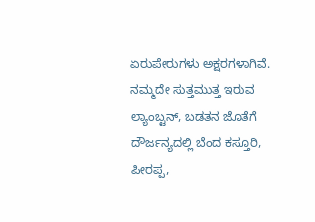ಏರುಪೇರುಗಳು ಅಕ್ಷರಗಳಾಗಿವೆ. ನಮ್ಮದೇ ಸುತ್ತಮುತ್ತ ಇರುವ ಲ್ಯಾಂಬ್ಟನ್, ಬಡತನ ಜೊತೆಗೆ ದೌರ್ಜನ್ಯದಲ್ಲಿ ಬೆಂದ ಕಸ್ತೂರಿ, ಪೀರಪ್ಪ,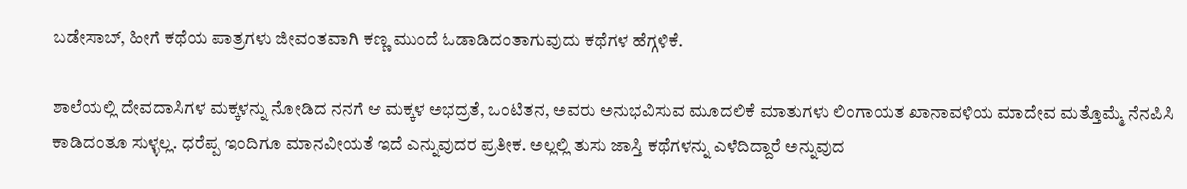ಬಡೇಸಾಬ್, ಹೀಗೆ ಕಥೆಯ ಪಾತ್ರಗಳು ಜೀವಂತವಾಗಿ ಕಣ್ಣ ಮುಂದೆ ಓಡಾಡಿದಂತಾಗುವುದು ಕಥೆಗಳ ಹೆಗ್ಗಳಿಕೆ.

ಶಾಲೆಯಲ್ಲಿ ದೇವದಾಸಿಗಳ ಮಕ್ಕಳನ್ನು ನೋಡಿದ ನನಗೆ ಆ ಮಕ್ಕಳ ಅಭದ್ರತೆ, ಒಂಟಿತನ, ಅವರು ಅನುಭವಿಸುವ ಮೂದಲಿಕೆ ಮಾತುಗಳು ಲಿಂಗಾಯತ ಖಾನಾವಳಿಯ ಮಾದೇವ ಮತ್ತೊಮ್ಮೆ ನೆನಪಿಸಿ ಕಾಡಿದಂತೂ ಸುಳ್ಳಲ್ಲ. ಧರೆಪ್ಪ ಇಂದಿಗೂ ಮಾನವೀಯತೆ ಇದೆ ಎನ್ನುವುದರ ಪ್ರತೀಕ. ಅಲ್ಲಲ್ಲಿ ತುಸು ಜಾಸ್ತಿ ಕಥೆಗಳನ್ನು ಎಳೆದಿದ್ದಾರೆ ಅನ್ನುವುದ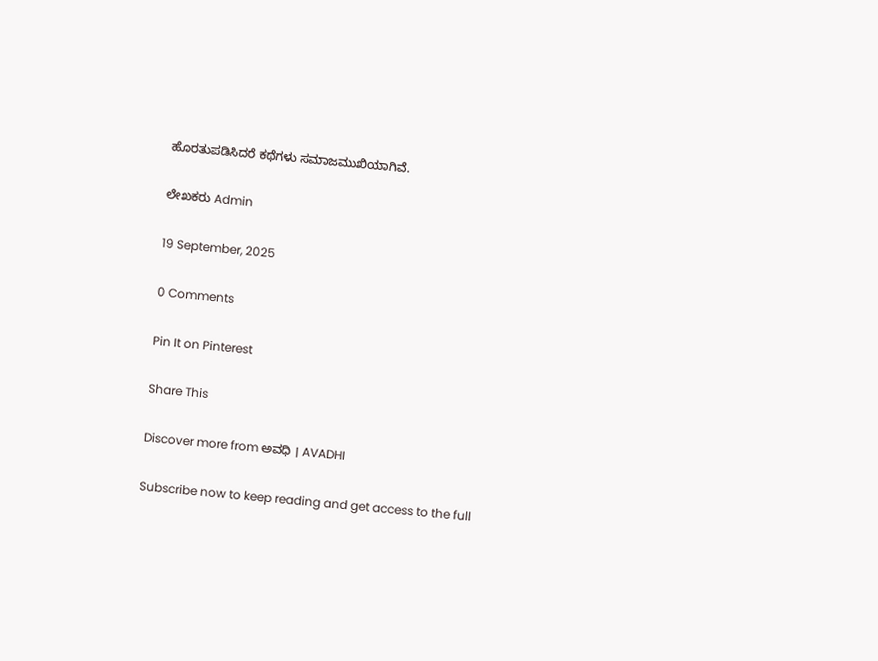ಹೊರತುಪಡಿಸಿದರೆ ಕಥೆಗಳು ಸಮಾಜಮುಖಿಯಾಗಿವೆ.

ಲೇಖಕರು Admin

19 September, 2025

0 Comments

Pin It on Pinterest

Share This

Discover more from ಅವಧಿ । AVADHI

Subscribe now to keep reading and get access to the full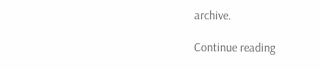archive.

Continue reading